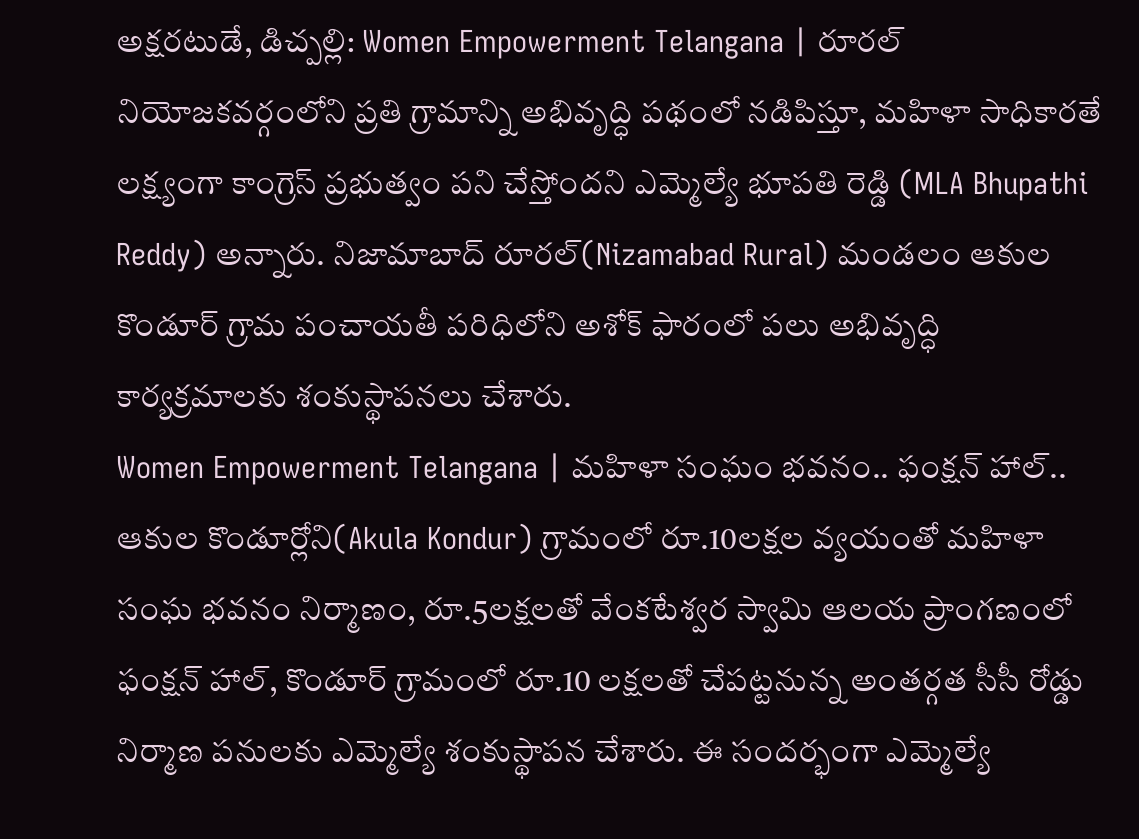అక్షరటుడే, డిచ్పల్లి: Women Empowerment Telangana | రూరల్ నియోజకవర్గంలోని ప్రతి గ్రామాన్ని అభివృద్ధి పథంలో నడిపిస్తూ, మహిళా సాధికారతే లక్ష్యంగా కాంగ్రెస్ ప్రభుత్వం పని చేస్తోందని ఎమ్మెల్యే భూపతి రెడ్డి (MLA Bhupathi Reddy) అన్నారు. నిజామాబాద్ రూరల్(Nizamabad Rural) మండలం ఆకుల కొండూర్ గ్రామ పంచాయతీ పరిధిలోని అశోక్ ఫారంలో పలు అభివృద్ధి కార్యక్రమాలకు శంకుస్థాపనలు చేశారు.
Women Empowerment Telangana | మహిళా సంఘం భవనం.. ఫంక్షన్ హాల్..
ఆకుల కొండూర్లోని(Akula Kondur) గ్రామంలో రూ.10లక్షల వ్యయంతో మహిళా సంఘ భవనం నిర్మాణం, రూ.5లక్షలతో వేంకటేశ్వర స్వామి ఆలయ ప్రాంగణంలో ఫంక్షన్ హాల్, కొండూర్ గ్రామంలో రూ.10 లక్షలతో చేపట్టనున్న అంతర్గత సీసీ రోడ్డు నిర్మాణ పనులకు ఎమ్మెల్యే శంకుస్థాపన చేశారు. ఈ సందర్భంగా ఎమ్మెల్యే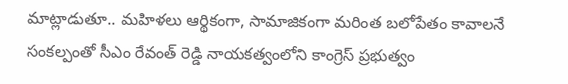మాట్లాడుతూ.. మహిళలు ఆర్థికంగా, సామాజికంగా మరింత బలోపేతం కావాలనే సంకల్పంతో సీఎం రేవంత్ రెడ్డి నాయకత్వంలోని కాంగ్రెస్ ప్రభుత్వం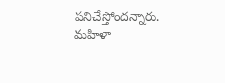పనిచేస్తోందన్నారు.
మహిళా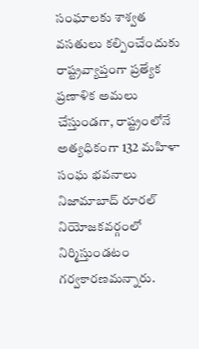సంఘాలకు శాశ్వత వసతులు కల్పించేందుకు రాష్ట్రవ్యాప్తంగా ప్రత్యేక ప్రణాళిక అమలు చేస్తుండగా, రాష్ట్రంలోనే అత్యధికంగా 132 మహిళా సంఘ భవనాలు నిజామాబాద్ రూరల్ నియోజకవర్గంలో నిర్మిస్తుండటం గర్వకారణమన్నారు.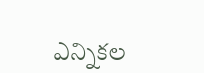ఎన్నికల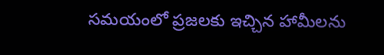సమయంలో ప్రజలకు ఇచ్చిన హామీలను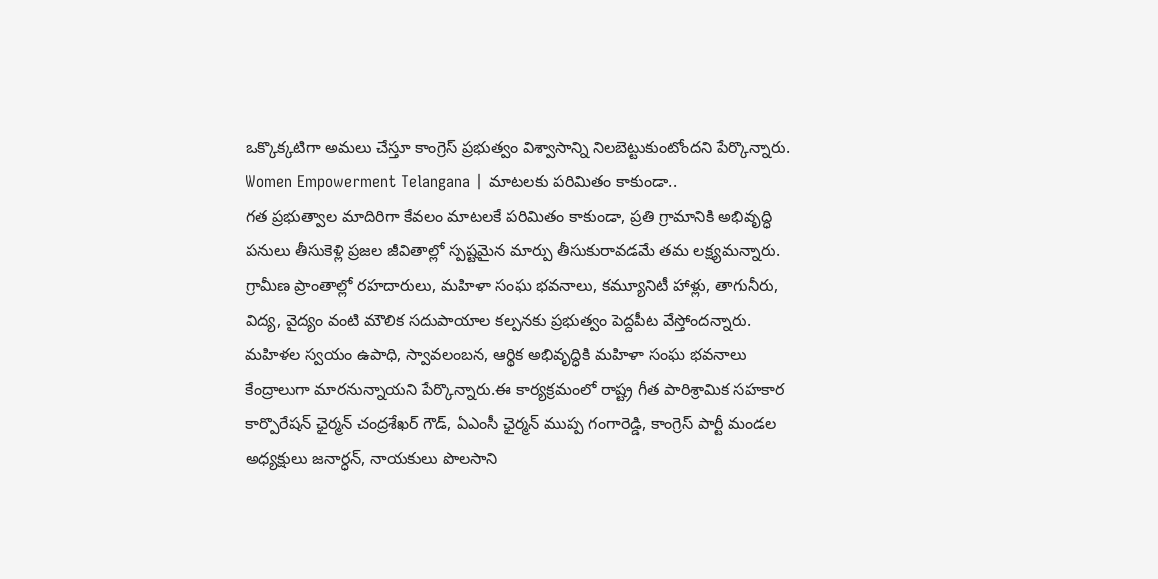ఒక్కొక్కటిగా అమలు చేస్తూ కాంగ్రెస్ ప్రభుత్వం విశ్వాసాన్ని నిలబెట్టుకుంటోందని పేర్కొన్నారు.
Women Empowerment Telangana | మాటలకు పరిమితం కాకుండా..
గత ప్రభుత్వాల మాదిరిగా కేవలం మాటలకే పరిమితం కాకుండా, ప్రతి గ్రామానికి అభివృద్ధి పనులు తీసుకెళ్లి ప్రజల జీవితాల్లో స్పష్టమైన మార్పు తీసుకురావడమే తమ లక్ష్యమన్నారు. గ్రామీణ ప్రాంతాల్లో రహదారులు, మహిళా సంఘ భవనాలు, కమ్యూనిటీ హాళ్లు, తాగునీరు, విద్య, వైద్యం వంటి మౌలిక సదుపాయాల కల్పనకు ప్రభుత్వం పెద్దపీట వేస్తోందన్నారు. మహిళల స్వయం ఉపాధి, స్వావలంబన, ఆర్థిక అభివృద్ధికి మహిళా సంఘ భవనాలు కేంద్రాలుగా మారనున్నాయని పేర్కొన్నారు.ఈ కార్యక్రమంలో రాష్ట్ర గీత పారిశ్రామిక సహకార కార్పొరేషన్ ఛైర్మన్ చంద్రశేఖర్ గౌడ్, ఏఎంసీ ఛైర్మన్ ముప్ప గంగారెడ్డి, కాంగ్రెస్ పార్టీ మండల అధ్యక్షులు జనార్ధన్, నాయకులు పొలసాని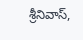శ్రీనివాస్,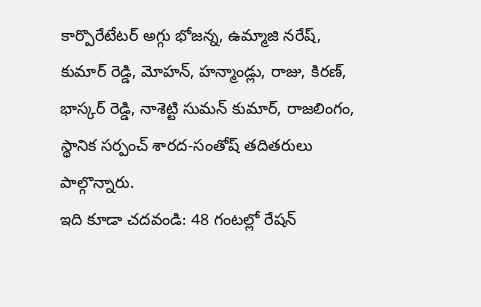కార్పొరేటేటర్ అగ్గు భోజన్న, ఉమ్మాజి నరేష్, కుమార్ రెడ్డి, మోహన్, హన్మాండ్లు, రాజు, కిరణ్, భాస్కర్ రెడ్డి, నాశెట్టి సుమన్ కుమార్, రాజలింగం, స్థానిక సర్పంచ్ శారద-సంతోష్ తదితరులు పాల్గొన్నారు.
ఇది కూడా చదవండి: 48 గంటల్లో రేషన్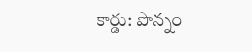కార్డు: పొన్నం